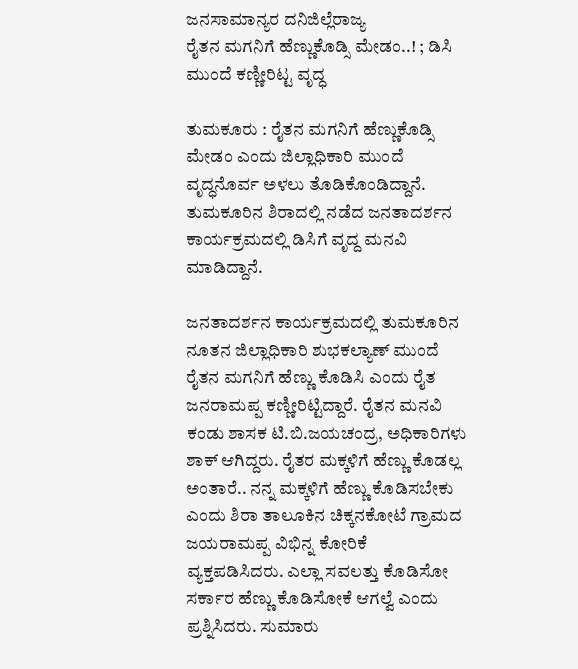ಜನಸಾಮಾನ್ಯರ ದನಿಜಿಲ್ಲೆರಾಜ್ಯ
ರೈತನ ಮಗನಿಗೆ ಹೆಣ್ಣುಕೊಡ್ಸಿ ಮೇಡಂ..! ; ಡಿಸಿ ಮುಂದೆ ಕಣ್ಣೀರಿಟ್ಟ ವೃದ್ಧ

ತುಮಕೂರು : ರೈತನ ಮಗನಿಗೆ ಹೆಣ್ಣುಕೊಡ್ಸಿ ಮೇಡಂ ಎಂದು ಜಿಲ್ಲಾಧಿಕಾರಿ ಮುಂದೆ ವೃದ್ಧನೊರ್ವ ಅಳಲು ತೊಡಿಕೊಂಡಿದ್ದಾನೆ. ತುಮಕೂರಿನ ಶಿರಾದಲ್ಲಿ ನಡೆದ ಜನತಾದರ್ಶನ ಕಾರ್ಯಕ್ರಮದಲ್ಲಿ ಡಿಸಿಗೆ ವೃದ್ದ ಮನವಿ ಮಾಡಿದ್ದಾನೆ.

ಜನತಾದರ್ಶನ ಕಾರ್ಯಕ್ರಮದಲ್ಲಿ ತುಮಕೂರಿನ ನೂತನ ಜಿಲ್ಲಾಧಿಕಾರಿ ಶುಭಕಲ್ಯಾಣ್ ಮುಂದೆ ರೈತನ ಮಗನಿಗೆ ಹೆಣ್ಣು ಕೊಡಿಸಿ ಎಂದು ರೈತ ಜನರಾಮಪ್ಪ ಕಣ್ಣೀರಿಟ್ಟಿದ್ದಾರೆ. ರೈತನ ಮನವಿ ಕಂಡು ಶಾಸಕ ಟಿ.ಬಿ.ಜಯಚಂದ್ರ, ಅಧಿಕಾರಿಗಳು ಶಾಕ್ ಆಗಿದ್ದರು. ರೈತರ ಮಕ್ಕಳಿಗೆ ಹೆಣ್ಣು ಕೊಡಲ್ಲ ಅಂತಾರೆ.. ನನ್ನ ಮಕ್ಕಳಿಗೆ ಹೆಣ್ಣು ಕೊಡಿಸಬೇಕು ಎಂದು ಶಿರಾ ತಾಲೂಕಿನ ಚಿಕ್ಕನಕೋಟೆ ಗ್ರಾಮದ ಜಯರಾಮಪ್ಪ ವಿಭಿನ್ನ ಕೋರಿಕೆ ವ್ಯಕ್ತಪಡಿಸಿದರು. ಎಲ್ಲಾ ಸವಲತ್ತು ಕೊಡಿಸೋ ಸರ್ಕಾರ ಹೆಣ್ಣು ಕೊಡಿಸೋಕೆ ಆಗಲ್ವೆ ಎಂದು ಪ್ರಶ್ನಿಸಿದರು. ಸುಮಾರು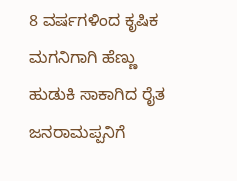8 ವರ್ಷಗಳಿಂದ ಕೃಷಿಕ ಮಗನಿಗಾಗಿ ಹೆಣ್ಣು ಹುಡುಕಿ ಸಾಕಾಗಿದ ರೈತ ಜನರಾಮಪ್ಪನಿಗೆ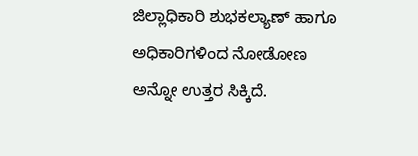ಜಿಲ್ಲಾಧಿಕಾರಿ ಶುಭಕಲ್ಯಾಣ್ ಹಾಗೂ ಅಧಿಕಾರಿಗಳಿಂದ ನೋಡೋಣ ಅನ್ನೋ ಉತ್ತರ ಸಿಕ್ಕಿದೆ.